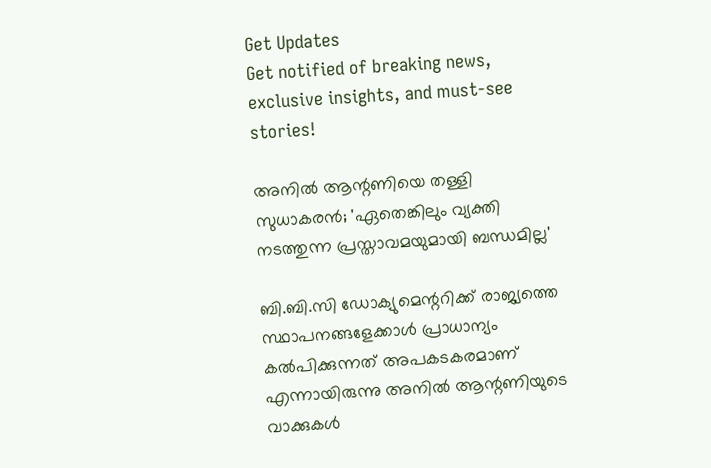Get Updates
Get notified of breaking news, exclusive insights, and must-see stories!

അനിൽ ആന്റണിയെ തള്ളി സുധാകരൻ; 'ഏതെങ്കിലും വ്യക്തി നടത്തുന്ന പ്രസ്താവമയുമായി ബന്ധമില്ല'

ബി.ബി.സി ഡോക്യുമെന്ററിക്ക് രാജ്യത്തെ സ്ഥാപനങ്ങളേക്കാള്‍ പ്രാധാന്യം കല്‍പിക്കുന്നത് അപകടകരമാണ് എന്നായിരുന്നു അനിൽ ആന്റണിയുടെ വാക്കുകൾ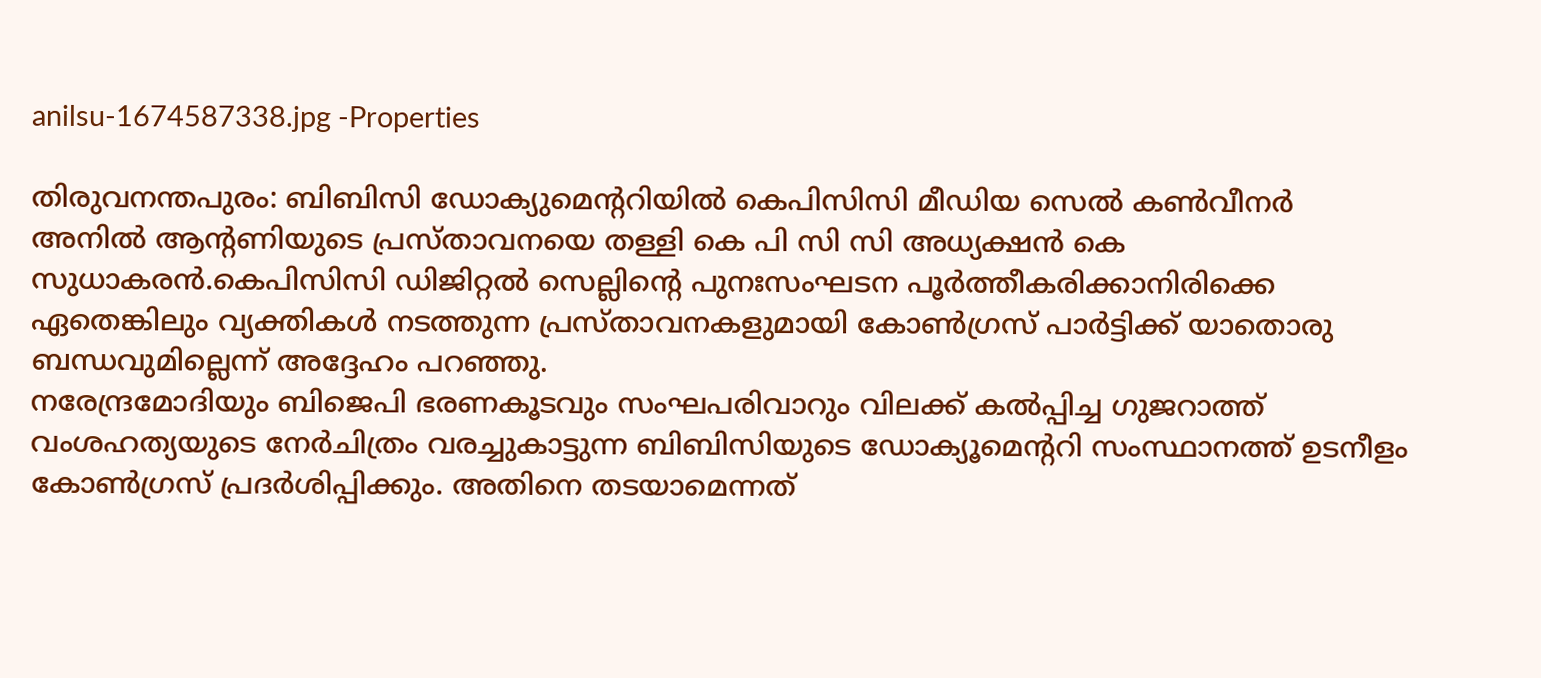anilsu-1674587338.jpg -Properties

തിരുവനന്തപുരം: ബിബിസി ഡോക്യുമെൻ്ററിയിൽ കെപിസിസി മീഡിയ സെൽ കൺവീനർ അനിൽ ആന്റണിയുടെ പ്രസ്താവനയെ തള്ളി കെ പി സി സി അധ്യക്ഷൻ കെ സുധാകരൻ.കെപിസിസി ഡിജിറ്റൽ സെല്ലിന്റെ പുനഃസംഘടന പൂർത്തീകരിക്കാനിരിക്കെ ഏതെങ്കിലും വ്യക്തികൾ നടത്തുന്ന പ്രസ്താവനകളുമായി കോൺഗ്രസ് പാർട്ടിക്ക് യാതൊരു ബന്ധവുമില്ലെന്ന് അദ്ദേഹം പറഞ്ഞു.
നരേന്ദ്രമോദിയും ബിജെപി ഭരണകൂടവും സംഘപരിവാറും വിലക്ക് കൽപ്പിച്ച ഗുജറാത്ത് വംശഹത്യയുടെ നേർചിത്രം വരച്ചുകാട്ടുന്ന ബിബിസിയുടെ ഡോക്യൂമെന്ററി സംസ്ഥാനത്ത് ഉടനീളം കോൺഗ്രസ് പ്രദർശിപ്പിക്കും. അതിനെ തടയാമെന്നത്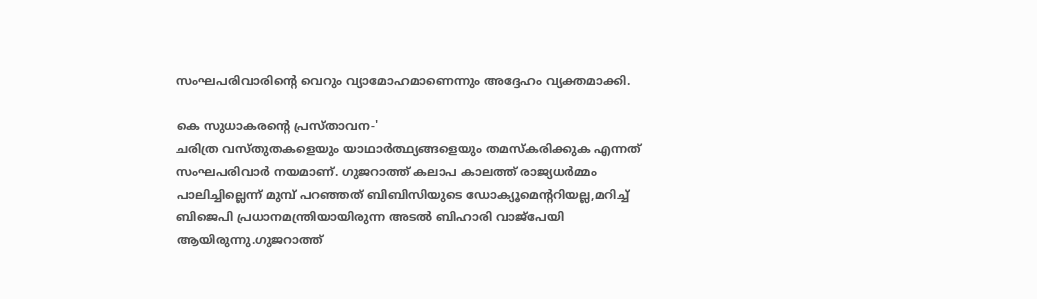സംഘപരിവാരിന്റെ വെറും വ്യാമോഹമാണെന്നും അദ്ദേഹം വ്യക്തമാക്കി.

കെ സുധാകരന്റെ പ്രസ്താവന-'
ചരിത്ര വസ്തുതകളെയും യാഥാർത്ഥ്യങ്ങളെയും തമസ്‌കരിക്കുക എന്നത് സംഘപരിവാർ നയമാണ്. ഗുജറാത്ത് കലാപ കാലത്ത് രാജ്യധർമ്മം പാലിച്ചില്ലെന്ന് മുമ്പ് പറഞ്ഞത് ബിബിസിയുടെ ഡോക്യൂമെന്ററിയല്ല,മറിച്ച് ബിജെപി പ്രധാനമന്ത്രിയായിരുന്ന അടൽ ബിഹാരി വാജ്‌പേയി ആയിരുന്നു.ഗുജറാത്ത്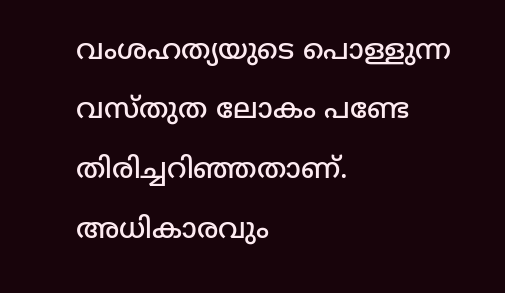വംശഹത്യയുടെ പൊള്ളുന്ന വസ്തുത ലോകം പണ്ടേ തിരിച്ചറിഞ്ഞതാണ്. അധികാരവും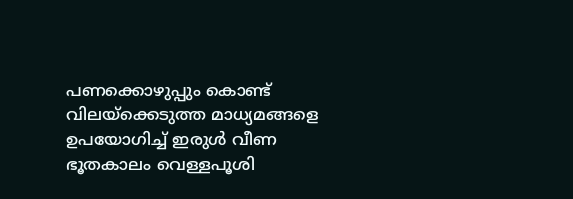പണക്കൊഴുപ്പും കൊണ്ട് വിലയ്‌ക്കെടുത്ത മാധ്യമങ്ങളെ ഉപയോഗിച്ച് ഇരുൾ വീണ ഭൂതകാലം വെള്ളപൂശി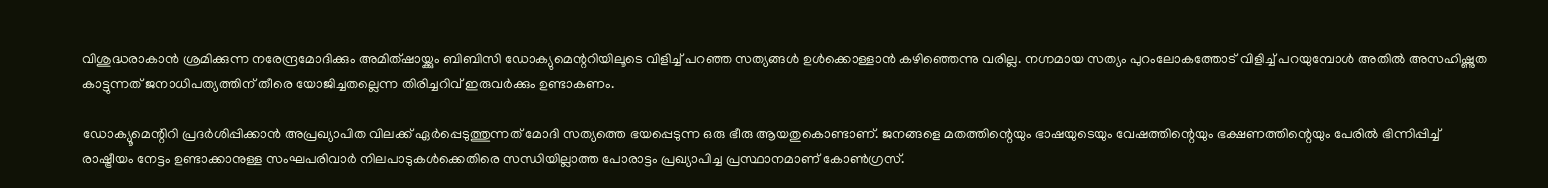വിശുദ്ധരാകാൻ ശ്രമിക്കുന്ന നരേന്ദ്രമോദിക്കും അമിത്ഷായ്ക്കും ബിബിസി ഡോക്യുമെന്ററിയിലൂടെ വിളിച്ച് പറഞ്ഞ സത്യങ്ങൾ ഉൾക്കൊള്ളാൻ കഴിഞ്ഞെന്നു വരില്ല. നഗ്നമായ സത്യം പുറംലോകത്തോട് വിളിച്ച് പറയുമ്പോൾ അതിൽ അസഹിഷ്ണുത കാട്ടുന്നത് ജനാധിപത്യത്തിന് തീരെ യോജിച്ചതല്ലെന്ന തിരിച്ചറിവ് ഇരുവർക്കും ഉണ്ടാകണം.

ഡോക്യൂമെന്റിറി പ്രദർശിപ്പിക്കാൻ അപ്രഖ്യാപിത വിലക്ക് ഏർപ്പെടുത്തുന്നത് മോദി സത്യത്തെ ഭയപ്പെടുന്ന ഒരു ഭീരു ആയതുകൊണ്ടാണ്. ജനങ്ങളെ മതത്തിന്റെയും ഭാഷയുടെയും വേഷത്തിന്റെയും ഭക്ഷണത്തിന്റെയും പേരിൽ ഭിന്നിപ്പിച്ച് രാഷ്ട്രീയം നേട്ടം ഉണ്ടാക്കാനുള്ള സംഘപരിവാർ നിലപാടുകൾക്കെതിരെ സന്ധിയില്ലാത്ത പോരാട്ടം പ്രഖ്യാപിച്ച പ്രസ്ഥാനമാണ് കോൺഗ്രസ്.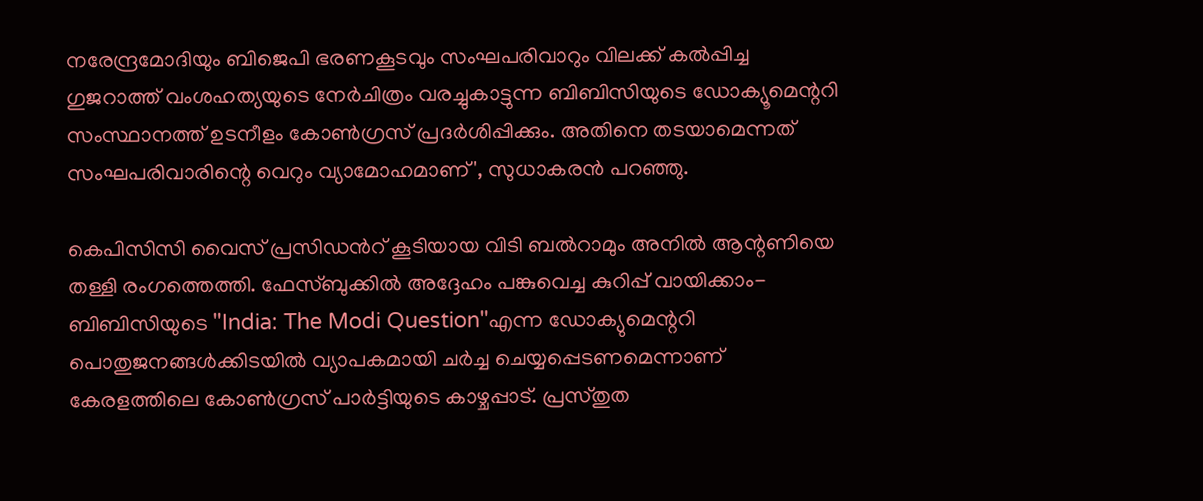നരേന്ദ്രമോദിയും ബിജെപി ഭരണകൂടവും സംഘപരിവാറും വിലക്ക് കൽപ്പിച്ച ഗുജറാത്ത് വംശഹത്യയുടെ നേർചിത്രം വരച്ചുകാട്ടുന്ന ബിബിസിയുടെ ഡോക്യൂമെന്ററി സംസ്ഥാനത്ത് ഉടനീളം കോൺഗ്രസ് പ്രദർശിപ്പിക്കും. അതിനെ തടയാമെന്നത് സംഘപരിവാരിന്റെ വെറും വ്യാമോഹമാണ്', സുധാകരൻ പറഞ്ഞു.

കെപിസിസി വൈസ് പ്രസിഡൻറ് കൂടിയായ വിടി ബൽറാമും അനിൽ ആന്റണിയെ തള്ളി രംഗത്തെത്തി. ഫേസ്ബുക്കിൽ അദ്ദേഹം പങ്കുവെച്ച കുറിപ്പ് വായിക്കാം-ബിബിസിയുടെ "India: The Modi Question"എന്ന ഡോക്യുമെന്ററി പൊതുജനങ്ങൾക്കിടയിൽ വ്യാപകമായി ചർച്ച ചെയ്യപ്പെടണമെന്നാണ് കേരളത്തിലെ കോൺഗ്രസ് പാർട്ടിയുടെ കാഴ്ചപ്പാട്. പ്രസ്തുത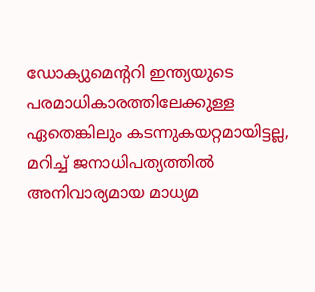ഡോക്യുമെന്ററി ഇന്ത്യയുടെ പരമാധികാരത്തിലേക്കുള്ള ഏതെങ്കിലും കടന്നുകയറ്റമായിട്ടല്ല, മറിച്ച് ജനാധിപത്യത്തിൽ അനിവാര്യമായ മാധ്യമ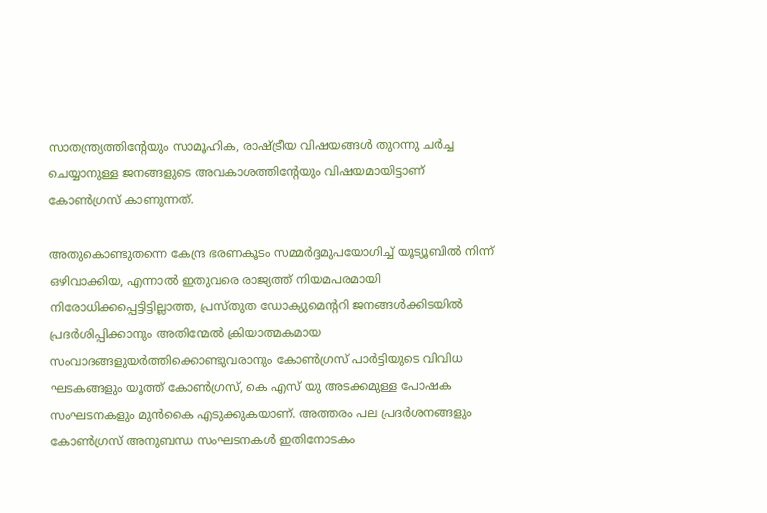സാതന്ത്ര്യത്തിന്റേയും സാമൂഹിക, രാഷ്ട്രീയ വിഷയങ്ങൾ തുറന്നു ചർച്ച ചെയ്യാനുള്ള ജനങ്ങളുടെ അവകാശത്തിന്റേയും വിഷയമായിട്ടാണ് കോൺഗ്രസ് കാണുന്നത്.

അതുകൊണ്ടുതന്നെ കേന്ദ്ര ഭരണകൂടം സമ്മർദ്ദമുപയോഗിച്ച് യൂട്യൂബിൽ നിന്ന് ഒഴിവാക്കിയ, എന്നാൽ ഇതുവരെ രാജ്യത്ത് നിയമപരമായി നിരോധിക്കപ്പെട്ടിട്ടില്ലാത്ത, പ്രസ്തുത ഡോക്യുമെന്ററി ജനങ്ങൾക്കിടയിൽ പ്രദർശിപ്പിക്കാനും അതിന്മേൽ ക്രിയാത്മകമായ സംവാദങ്ങളുയർത്തിക്കൊണ്ടുവരാനും കോൺഗ്രസ് പാർട്ടിയുടെ വിവിധ ഘടകങ്ങളും യൂത്ത് കോൺഗ്രസ്, കെ എസ് യു അടക്കമുള്ള പോഷക സംഘടനകളും മുൻകൈ എടുക്കുകയാണ്. അത്തരം പല പ്രദർശനങ്ങളും കോൺഗ്രസ് അനുബന്ധ സംഘടനകൾ ഇതിനോടകം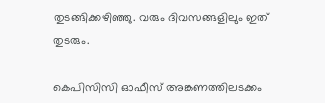തുടങ്ങിക്കഴിഞ്ഞു. വരും ദിവസങ്ങളിലും ഇത് തുടരും.

കെപിസിസി ഓഫീസ് അങ്കണത്തിലടക്കം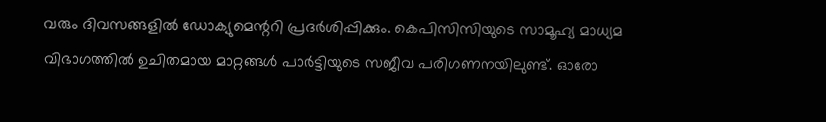വരും ദിവസങ്ങളിൽ ഡോക്യുമെന്ററി പ്രദർശിപ്പിക്കും. കെപിസിസിയുടെ സാമൂഹ്യ മാധ്യമ വിഭാഗത്തിൽ ഉചിതമായ മാറ്റങ്ങൾ പാർട്ടിയുടെ സജീവ പരിഗണനയിലുണ്ട്. ഓരോ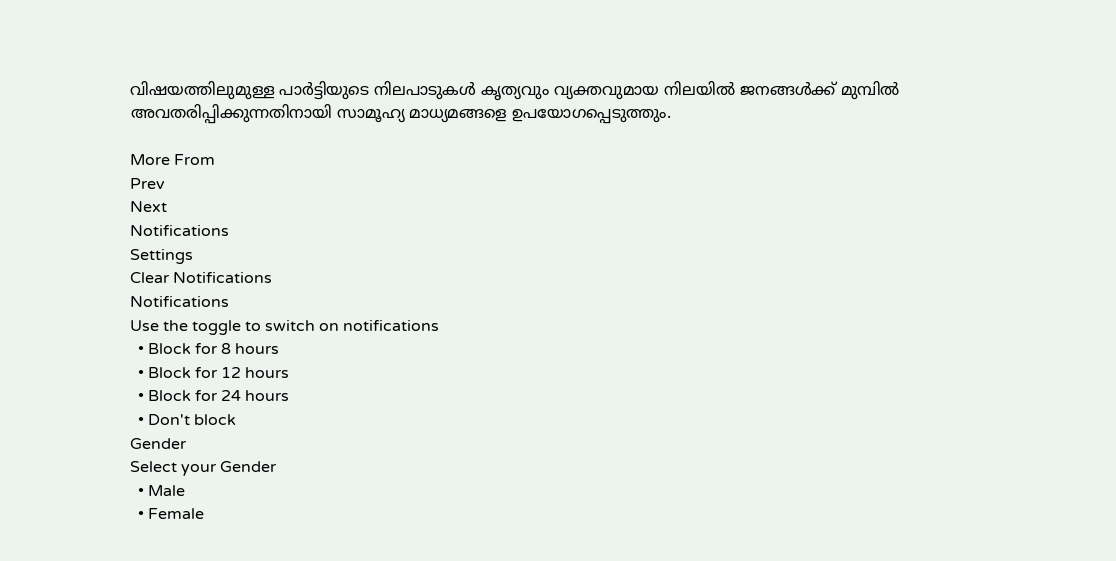വിഷയത്തിലുമുള്ള പാർട്ടിയുടെ നിലപാടുകൾ കൃത്യവും വ്യക്തവുമായ നിലയിൽ ജനങ്ങൾക്ക് മുമ്പിൽ അവതരിപ്പിക്കുന്നതിനായി സാമൂഹ്യ മാധ്യമങ്ങളെ ഉപയോഗപ്പെടുത്തും.

More From
Prev
Next
Notifications
Settings
Clear Notifications
Notifications
Use the toggle to switch on notifications
  • Block for 8 hours
  • Block for 12 hours
  • Block for 24 hours
  • Don't block
Gender
Select your Gender
  • Male
  • Female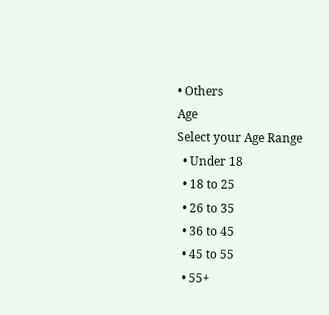• Others
Age
Select your Age Range
  • Under 18
  • 18 to 25
  • 26 to 35
  • 36 to 45
  • 45 to 55
  • 55+